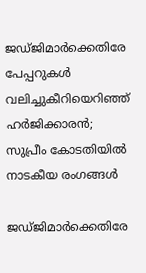ജഡ്ജിമാർക്കെതിരേ പേപ്പറുകൾ വലിച്ചുകീറിയെറിഞ്ഞ് ഹർജിക്കാരൻ; സുപ്രീം കോ‌‌ടതിയിൽ നാടകീയ രംഗങ്ങൾ

ജഡ്ജിമാർക്കെതിരേ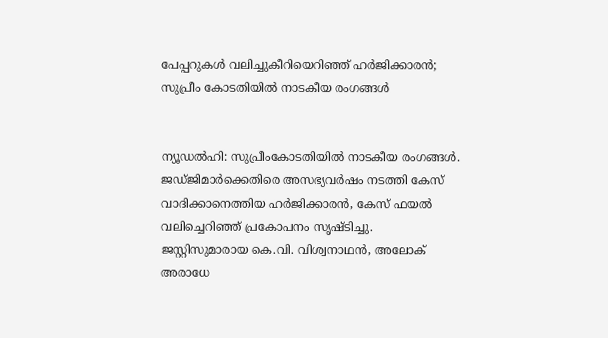പേപ്പറുകൾ വലിച്ചുകീറിയെറിഞ്ഞ് ഹർജിക്കാരൻ; സുപ്രീം കോ‌‌ടതിയിൽ നാടകീയ രംഗങ്ങൾ


ന്യൂഡൽഹി: സുപ്രീംകോടതിയിൽ നാടകീയ രംഗങ്ങൾ. ജഡ്ജിമാർക്കെതിരെ അസഭ്യവർഷം നടത്തി കേസ് വാദിക്കാനെത്തിയ ഹർജിക്കാരൻ, കേസ് ഫയൽ വലിച്ചെറിഞ്ഞ് പ്രകോപനം സൃഷ്ടിച്ചു. ജസ്റ്റിസുമാരായ കെ.വി. വിശ്വനാഥൻ, അലോക് അരാധേ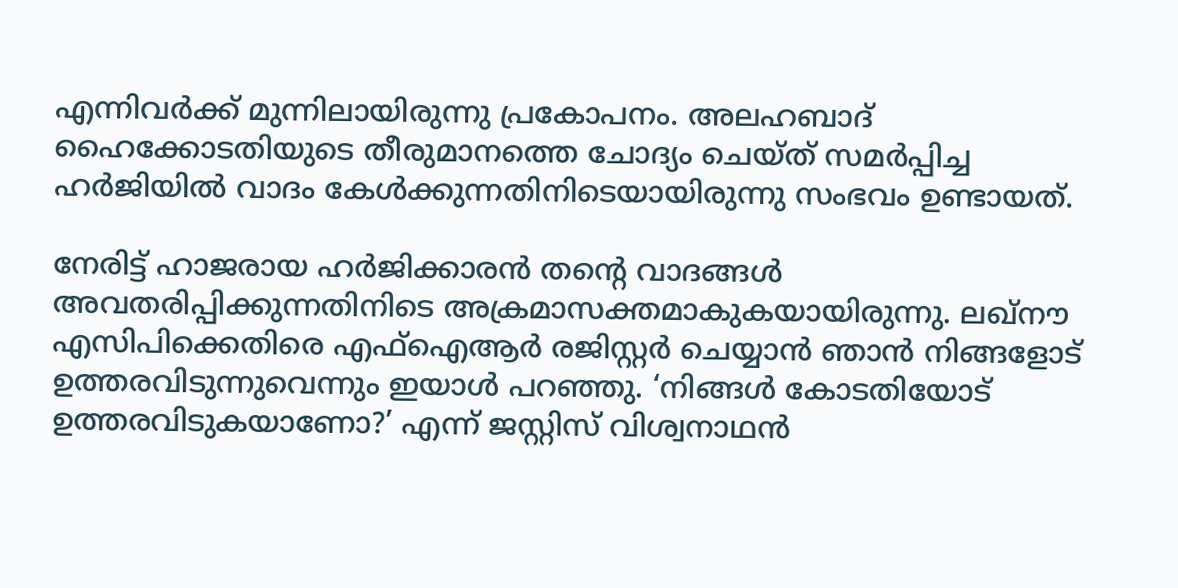എന്നിവർക്ക് മുന്നിലായിരുന്നു പ്രകോപനം. അലഹബാദ് ഹൈക്കോടതിയുടെ തീരുമാനത്തെ ചോദ്യം ചെയ്ത് സമർപ്പിച്ച ഹർജിയിൽ വാദം കേൾക്കുന്നതിനിടെയായിരുന്നു സംഭവം ഉണ്ടായത്.

നേരിട്ട് ഹാജരായ ഹർജിക്കാരൻ തന്റെ വാദങ്ങൾ അവതരിപ്പിക്കുന്നതിനിടെ അക്രമാസക്തമാകുകയായിരുന്നു. ലഖ്നൗ എസിപിക്കെതിരെ എഫ്‌ഐആർ രജിസ്റ്റർ ചെയ്യാൻ ഞാൻ നിങ്ങളോട് ഉത്തരവിടുന്നുവെന്നും ഇയാൾ പറഞ്ഞു. ‘നിങ്ങൾ കോടതിയോട് ഉത്തരവിടുകയാണോ?’ എന്ന് ജസ്റ്റിസ് വിശ്വനാഥൻ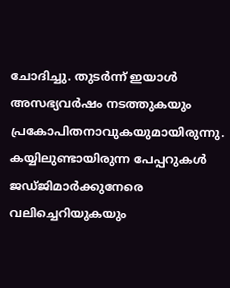ചോദിച്ചു. തുടർന്ന് ഇയാൾ അസഭ്യവർഷം നടത്തുകയും പ്രകോപിതനാവുകയുമായിരുന്നു. കയ്യിലുണ്ടായിരുന്ന പേപ്പറുകൾ ജഡ്ജിമാർക്കുനേരെ വലിച്ചെറിയുകയും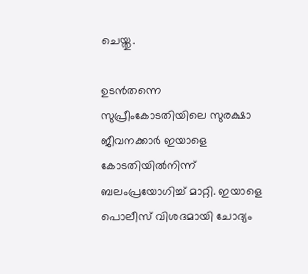ചെയ്തു.

ഉടൻതന്നെ സുപ്രീംകോടതിയിലെ സുരക്ഷാ ജീവനക്കാർ ഇയാളെ കോടതിയിൽനിന്ന് ബലംപ്രയോഗിച്ച് മാറ്റി. ഇയാളെ പൊലീസ് വിശദമായി ചോദ്യം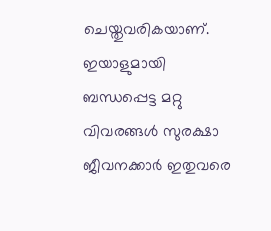ചെയ്തുവരികയാണ്. ഇയാളുമായി ബന്ധപ്പെട്ട മറ്റു വിവരങ്ങൾ സുരക്ഷാ ജീവനക്കാർ ഇതുവരെ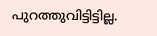പുറത്തുവിട്ടിട്ടില്ല.